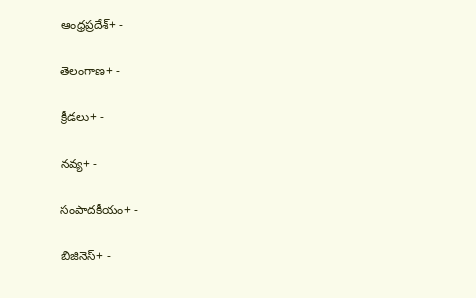ఆంధ్రప్రదేశ్+ -

తెలంగాణ+ -

క్రీడలు+ -

నవ్య+ -

సంపాదకీయం+ -

బిజినెస్+ -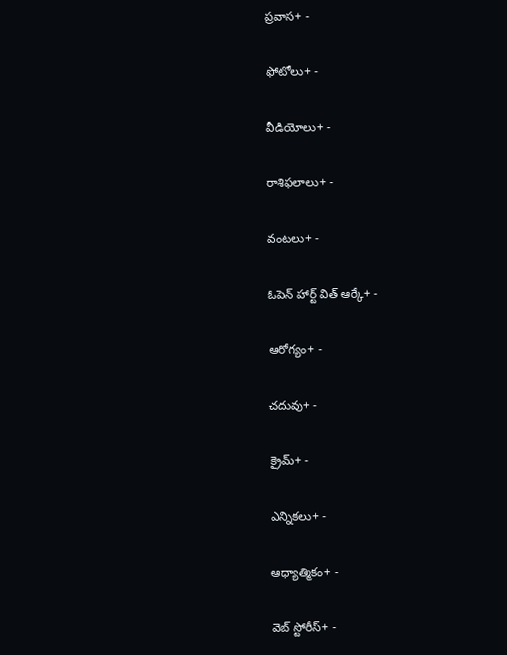ప్రవాస+ -

ఫోటోలు+ -

వీడియోలు+ -

రాశిఫలాలు+ -

వంటలు+ -

ఓపెన్ హార్ట్ విత్ ఆర్కే+ -

ఆరోగ్యం+ -

చదువు+ -

క్రైమ్+ -

ఎన్నికలు+ -

ఆధ్యాత్మికం+ -

వెబ్ స్టోరీస్+ -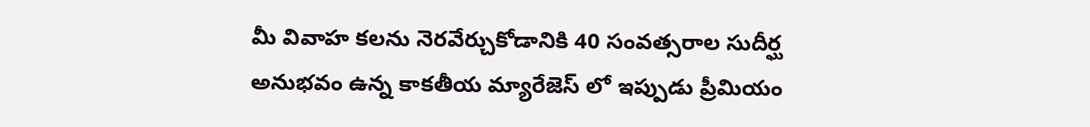మీ వివాహ కలను నెరవేర్చుకోడానికి 40 సంవత్సరాల సుదీర్ఘ అనుభవం ఉన్న కాకతీయ మ్యారేజెస్ లో ఇప్పుడు ప్రీమియం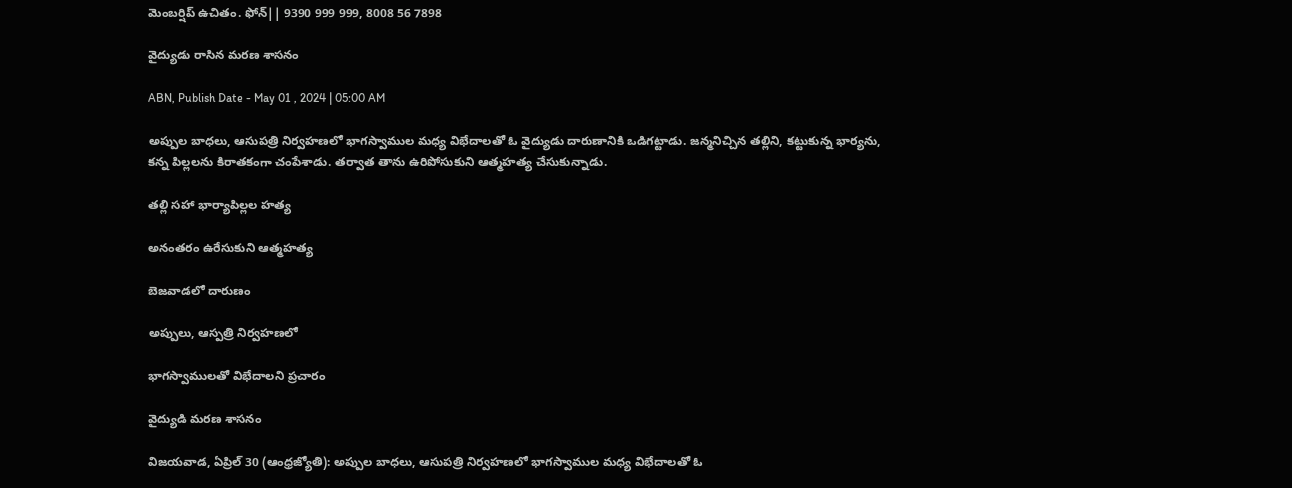మెంబర్షిప్ ఉచితం. ఫోన్|| 9390 999 999, 8008 56 7898

వైద్యుడు రాసిన మరణ శాసనం

ABN, Publish Date - May 01 , 2024 | 05:00 AM

అప్పుల బాధలు, ఆసుపత్రి నిర్వహణలో భాగస్వాముల మధ్య విభేదాలతో ఓ వైద్యుడు దారుణానికి ఒడిగట్టాడు. జన్మనిచ్చిన తల్లిని, కట్టుకున్న భార్యను, కన్న పిల్లలను కిరాతకంగా చంపేశాడు. తర్వాత తాను ఉరిపోసుకుని ఆత్మహత్య చేసుకున్నాడు.

తల్లి సహా భార్యాపిల్లల హత్య

అనంతరం ఉరేసుకుని ఆత్మహత్య

బెజవాడలో దారుణం

అప్పులు, ఆస్పత్రి నిర్వహణలో

భాగస్వాములతో విభేదాలని ప్రచారం

వైద్యుడి మరణ శాసనం

విజయవాడ, ఏప్రిల్‌ 30 (ఆంధ్రజ్యోతి): అప్పుల బాధలు, ఆసుపత్రి నిర్వహణలో భాగస్వాముల మధ్య విభేదాలతో ఓ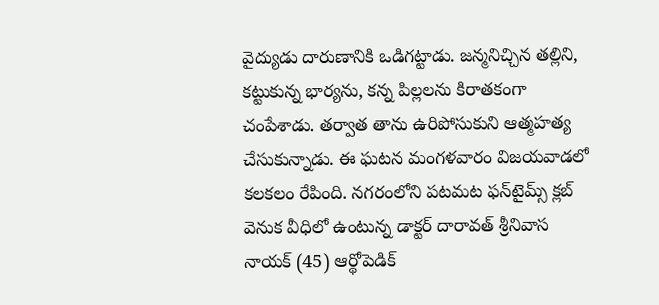వైద్యుడు దారుణానికి ఒడిగట్టాడు. జన్మనిచ్చిన తల్లిని, కట్టుకున్న భార్యను, కన్న పిల్లలను కిరాతకంగా చంపేశాడు. తర్వాత తాను ఉరిపోసుకుని ఆత్మహత్య చేసుకున్నాడు. ఈ ఘటన మంగళవారం విజయవాడలో కలకలం రేపింది. నగరంలోని పటమట ఫన్‌టైమ్స్‌ క్లబ్‌ వెనుక వీధిలో ఉంటున్న డాక్టర్‌ దారావత్‌ శ్రీనివాస నాయక్‌ (45) ఆర్థోపెడిక్‌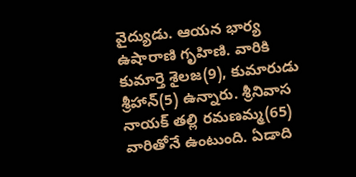వైద్యుడు. ఆయన భార్య ఉషారాణి గృహిణి. వారికి కుమార్తె శైలజ(9), కుమారుడు శ్రీహాన్‌(5) ఉన్నారు. శ్రీనివాస నాయక్‌ తల్లి రమణమ్మ(65) వారితోనే ఉంటుంది. ఏడాది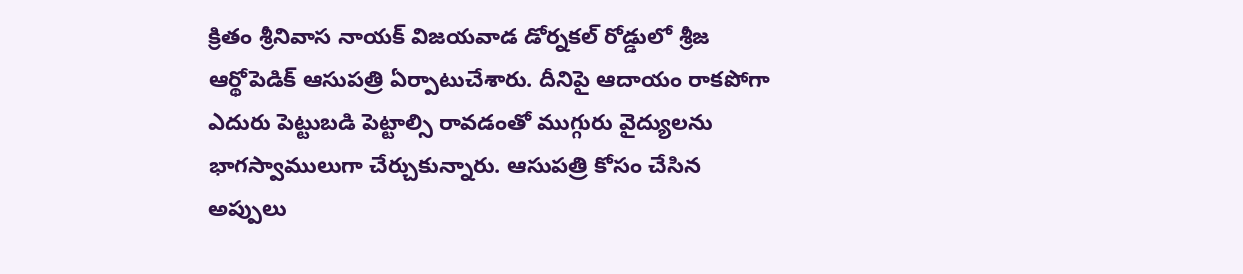క్రితం శ్రీనివాస నాయక్‌ విజయవాడ డోర్నకల్‌ రోడ్డులో శ్రీజ ఆర్థోపెడిక్‌ ఆసుపత్రి ఏర్పాటుచేశారు. దీనిపై ఆదాయం రాకపోగా ఎదురు పెట్టుబడి పెట్టాల్సి రావడంతో ముగ్గురు వైద్యులను భాగస్వాములుగా చేర్చుకున్నారు. ఆసుపత్రి కోసం చేసిన అప్పులు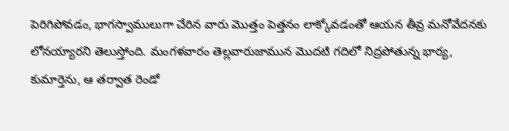పెరిగిపోవడం, భాగస్వాములుగా చేరిన వారు మొత్తం పెత్తనం లాక్కోవడంతో ఆయన తీవ్ర మనోవేదనకు లోనయ్యారని తెలుస్తోంది. మంగళవారం తెల్లవారుజామున మొదటి గదిలో నిద్రపోతున్న భార్య, కుమార్తెను, ఆ తర్వాత రెండో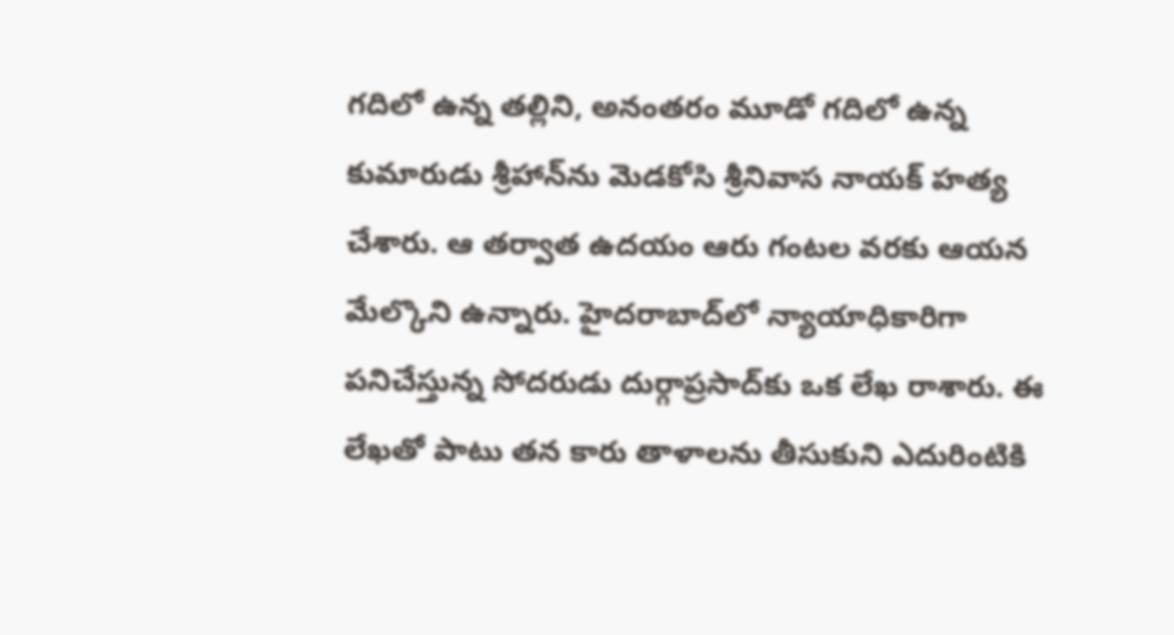గదిలో ఉన్న తల్లిని, అనంతరం మూడో గదిలో ఉన్న కుమారుడు శ్రీహాన్‌ను మెడకోసి శ్రీనివాస నాయక్‌ హత్య చేశారు. ఆ తర్వాత ఉదయం ఆరు గంటల వరకు ఆయన మేల్కొని ఉన్నారు. హైదరాబాద్‌లో న్యాయాధికారిగా పనిచేస్తున్న సోదరుడు దుర్గాప్రసాద్‌కు ఒక లేఖ రాశారు. ఈ లేఖతో పాటు తన కారు తాళాలను తీసుకుని ఎదురింటికి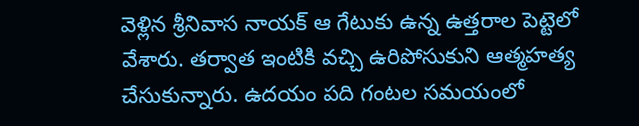వెళ్లిన శ్రీనివాస నాయక్‌ ఆ గేటుకు ఉన్న ఉత్తరాల పెట్టెలో వేశారు. తర్వాత ఇంటికి వచ్చి ఉరిపోసుకుని ఆత్మహత్య చేసుకున్నారు. ఉదయం పది గంటల సమయంలో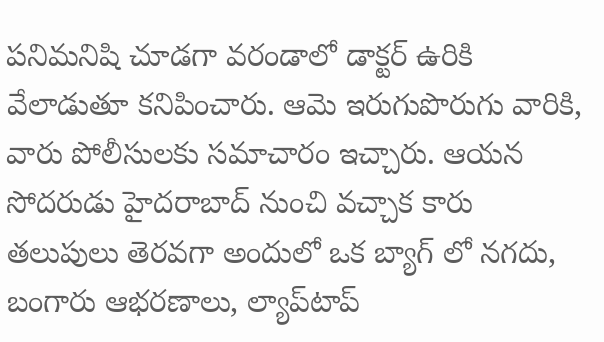పనిమనిషి చూడగా వరండాలో డాక్టర్‌ ఉరికి వేలాడుతూ కనిపించారు. ఆమె ఇరుగుపొరుగు వారికి, వారు పోలీసులకు సమాచారం ఇచ్చారు. ఆయన సోదరుడు హైదరాబాద్‌ నుంచి వచ్చాక కారు తలుపులు తెరవగా అందులో ఒక బ్యాగ్‌ లో నగదు, బంగారు ఆభరణాలు, ల్యాప్‌టాప్‌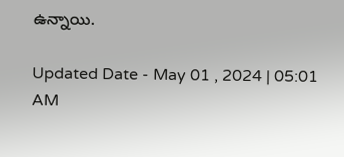ఉన్నాయి.

Updated Date - May 01 , 2024 | 05:01 AM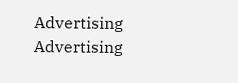Advertising
Advertising